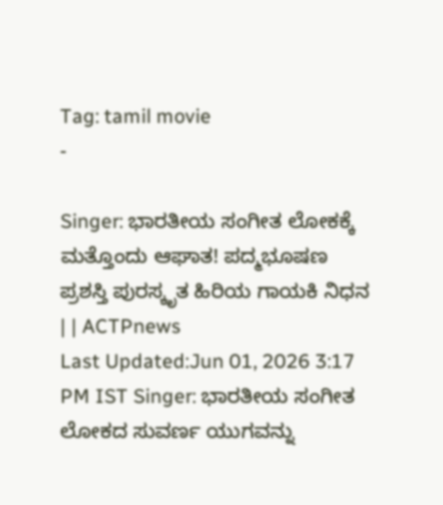Tag: tamil movie
-

Singer: ಭಾರತೀಯ ಸಂಗೀತ ಲೋಕಕ್ಕೆ ಮತ್ತೊಂದು ಆಘಾತ! ಪದ್ಮಭೂಷಣ ಪ್ರಶಸ್ತಿ ಪುರಸ್ಕೃತ ಹಿರಿಯ ಗಾಯಕಿ ನಿಧನ | | ACTPnews
Last Updated:Jun 01, 2026 3:17 PM IST Singer: ಭಾರತೀಯ ಸಂಗೀತ ಲೋಕದ ಸುವರ್ಣ ಯುಗವನ್ನು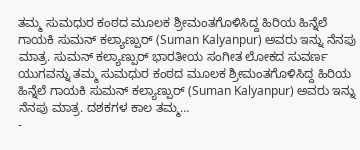ತಮ್ಮ ಸುಮಧುರ ಕಂಠದ ಮೂಲಕ ಶ್ರೀಮಂತಗೊಳಿಸಿದ್ದ ಹಿರಿಯ ಹಿನ್ನೆಲೆ ಗಾಯಕಿ ಸುಮನ್ ಕಲ್ಯಾಣ್ಪುರ್ (Suman Kalyanpur) ಅವರು ಇನ್ನು ನೆನಪು ಮಾತ್ರ. ಸುಮನ್ ಕಲ್ಯಾಣ್ಪುರ್ ಭಾರತೀಯ ಸಂಗೀತ ಲೋಕದ ಸುವರ್ಣ ಯುಗವನ್ನು ತಮ್ಮ ಸುಮಧುರ ಕಂಠದ ಮೂಲಕ ಶ್ರೀಮಂತಗೊಳಿಸಿದ್ದ ಹಿರಿಯ ಹಿನ್ನೆಲೆ ಗಾಯಕಿ ಸುಮನ್ ಕಲ್ಯಾಣ್ಪುರ್ (Suman Kalyanpur) ಅವರು ಇನ್ನು ನೆನಪು ಮಾತ್ರ. ದಶಕಗಳ ಕಾಲ ತಮ್ಮ…
-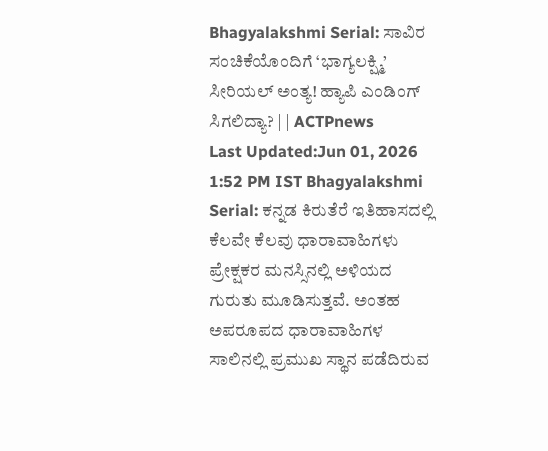Bhagyalakshmi Serial: ಸಾವಿರ ಸಂಚಿಕೆಯೊಂದಿಗೆ ‘ಭಾಗ್ಯಲಕ್ಷ್ಮಿ’ ಸೀರಿಯಲ್ ಅಂತ್ಯ! ಹ್ಯಾಪಿ ಎಂಡಿಂಗ್ ಸಿಗಲಿದ್ಯಾ? | | ACTPnews
Last Updated:Jun 01, 2026 1:52 PM IST Bhagyalakshmi Serial: ಕನ್ನಡ ಕಿರುತೆರೆ ಇತಿಹಾಸದಲ್ಲಿ ಕೆಲವೇ ಕೆಲವು ಧಾರಾವಾಹಿಗಳು ಪ್ರೇಕ್ಷಕರ ಮನಸ್ಸಿನಲ್ಲಿ ಅಳಿಯದ ಗುರುತು ಮೂಡಿಸುತ್ತವೆ. ಅಂತಹ ಅಪರೂಪದ ಧಾರಾವಾಹಿಗಳ ಸಾಲಿನಲ್ಲಿ ಪ್ರಮುಖ ಸ್ಥಾನ ಪಡೆದಿರುವ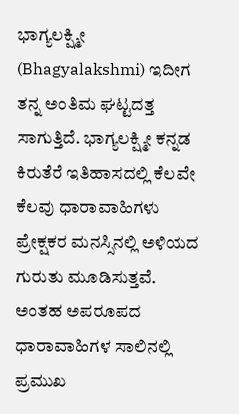ಭಾಗ್ಯಲಕ್ಷ್ಮೀ (Bhagyalakshmi) ಇದೀಗ ತನ್ನ ಅಂತಿಮ ಘಟ್ಟದತ್ತ ಸಾಗುತ್ತಿದೆ. ಭಾಗ್ಯಲಕ್ಷ್ಮೀ ಕನ್ನಡ ಕಿರುತೆರೆ ಇತಿಹಾಸದಲ್ಲಿ ಕೆಲವೇ ಕೆಲವು ಧಾರಾವಾಹಿಗಳು ಪ್ರೇಕ್ಷಕರ ಮನಸ್ಸಿನಲ್ಲಿ ಅಳಿಯದ ಗುರುತು ಮೂಡಿಸುತ್ತವೆ. ಅಂತಹ ಅಪರೂಪದ ಧಾರಾವಾಹಿಗಳ ಸಾಲಿನಲ್ಲಿ ಪ್ರಮುಖ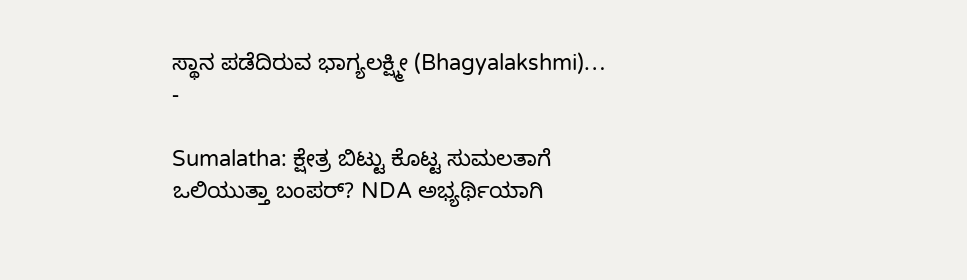ಸ್ಥಾನ ಪಡೆದಿರುವ ಭಾಗ್ಯಲಕ್ಷ್ಮೀ (Bhagyalakshmi)…
-

Sumalatha: ಕ್ಷೇತ್ರ ಬಿಟ್ಟು ಕೊಟ್ಟ ಸುಮಲತಾಗೆ ಒಲಿಯುತ್ತಾ ಬಂಪರ್? NDA ಅಭ್ಯರ್ಥಿಯಾಗಿ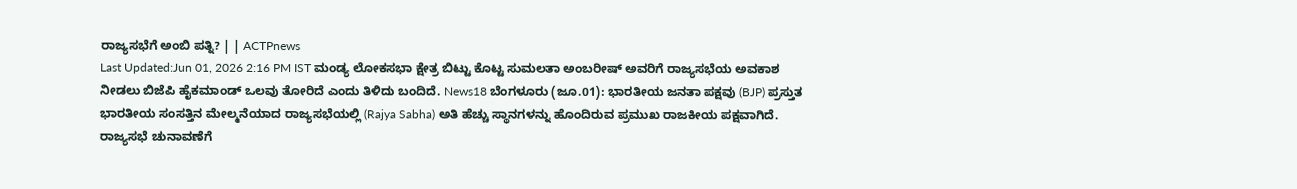ರಾಜ್ಯಸಭೆಗೆ ಅಂಬಿ ಪತ್ನಿ? | | ACTPnews
Last Updated:Jun 01, 2026 2:16 PM IST ಮಂಡ್ಯ ಲೋಕಸಭಾ ಕ್ಷೇತ್ರ ಬಿಟ್ಟು ಕೊಟ್ಟ ಸುಮಲತಾ ಅಂಬರೀಷ್ ಅವರಿಗೆ ರಾಜ್ಯಸಭೆಯ ಅವಕಾಶ ನೀಡಲು ಬಿಜೆಪಿ ಹೈಕಮಾಂಡ್ ಒಲವು ತೋರಿದೆ ಎಂದು ತಿಳಿದು ಬಂದಿದೆ. News18 ಬೆಂಗಳೂರು (ಜೂ.01): ಭಾರತೀಯ ಜನತಾ ಪಕ್ಷವು (BJP) ಪ್ರಸ್ತುತ ಭಾರತೀಯ ಸಂಸತ್ತಿನ ಮೇಲ್ಮನೆಯಾದ ರಾಜ್ಯಸಭೆಯಲ್ಲಿ (Rajya Sabha) ಅತಿ ಹೆಚ್ಚು ಸ್ಥಾನಗಳನ್ನು ಹೊಂದಿರುವ ಪ್ರಮುಖ ರಾಜಕೀಯ ಪಕ್ಷವಾಗಿದೆ. ರಾಜ್ಯಸಭೆ ಚುನಾವಣೆಗೆ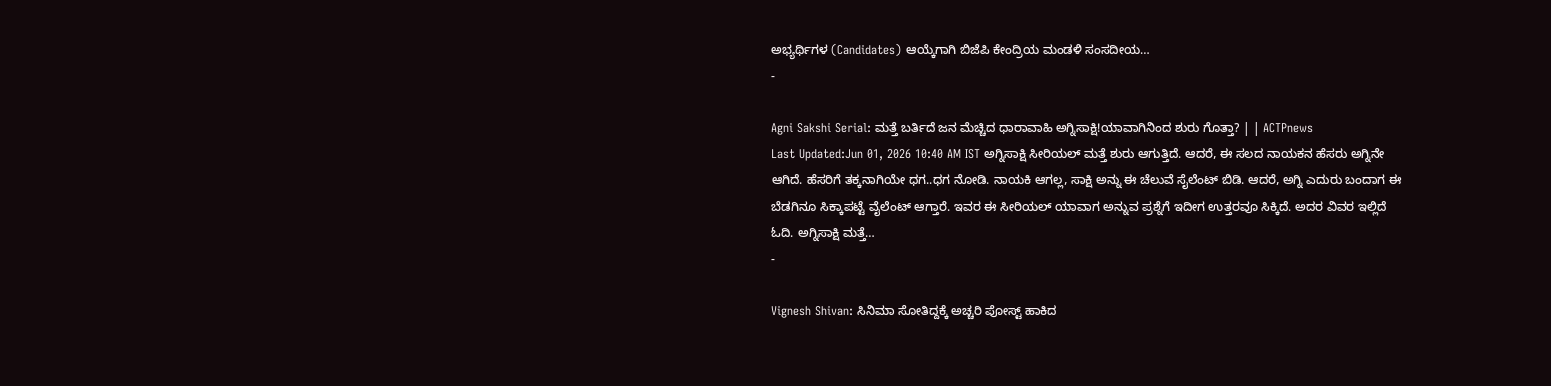ಅಭ್ಯರ್ಥಿಗಳ (Candidates) ಆಯ್ಕೆಗಾಗಿ ಬಿಜೆಪಿ ಕೇಂದ್ರಿಯ ಮಂಡಳಿ ಸಂಸದೀಯ…
-

Agni Sakshi Serial: ಮತ್ತೆ ಬರ್ತಿದೆ ಜನ ಮೆಚ್ಚಿದ ಧಾರಾವಾಹಿ ಅಗ್ನಿಸಾಕ್ಷಿ!ಯಾವಾಗಿನಿಂದ ಶುರು ಗೊತ್ತಾ? | | ACTPnews
Last Updated:Jun 01, 2026 10:40 AM IST ಅಗ್ನಿಸಾಕ್ಷಿ ಸೀರಿಯಲ್ ಮತ್ತೆ ಶುರು ಆಗುತ್ತಿದೆ. ಆದರೆ, ಈ ಸಲದ ನಾಯಕನ ಹೆಸರು ಅಗ್ನಿನೇ ಆಗಿದೆ. ಹೆಸರಿಗೆ ತಕ್ಕನಾಗಿಯೇ ಧಗ..ಧಗ ನೋಡಿ. ನಾಯಕಿ ಆಗಲ್ಲ, ಸಾಕ್ಷಿ ಅನ್ನು ಈ ಚೆಲುವೆ ಸೈಲೆಂಟ್ ಬಿಡಿ. ಆದರೆ, ಅಗ್ನಿ ಎದುರು ಬಂದಾಗ ಈ ಬೆಡಗಿನೂ ಸಿಕ್ಕಾಪಟ್ಟೆ ವೈಲೆಂಟ್ ಆಗ್ತಾರೆ. ಇವರ ಈ ಸೀರಿಯಲ್ ಯಾವಾಗ ಅನ್ನುವ ಪ್ರಶ್ನೆಗೆ ಇದೀಗ ಉತ್ತರವೂ ಸಿಕ್ಕಿದೆ. ಅದರ ವಿವರ ಇಲ್ಲಿದೆ ಓದಿ. ಅಗ್ನಿಸಾಕ್ಷಿ ಮತ್ತೆ…
-

Vignesh Shivan: ಸಿನಿಮಾ ಸೋತಿದ್ದಕ್ಕೆ ಅಚ್ಚರಿ ಪೋಸ್ಟ್ ಹಾಕಿದ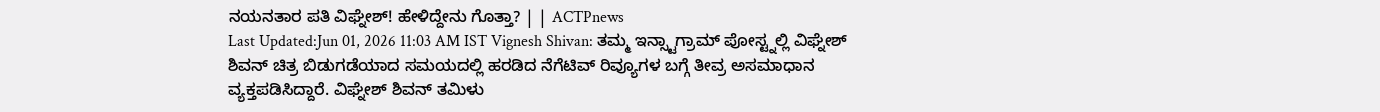ನಯನತಾರ ಪತಿ ವಿಘ್ನೇಶ್! ಹೇಳಿದ್ದೇನು ಗೊತ್ತಾ? | | ACTPnews
Last Updated:Jun 01, 2026 11:03 AM IST Vignesh Shivan: ತಮ್ಮ ಇನ್ಸ್ಟಾಗ್ರಾಮ್ ಪೋಸ್ಟ್ನಲ್ಲಿ ವಿಘ್ನೇಶ್ ಶಿವನ್ ಚಿತ್ರ ಬಿಡುಗಡೆಯಾದ ಸಮಯದಲ್ಲಿ ಹರಡಿದ ನೆಗೆಟಿವ್ ರಿವ್ಯೂಗಳ ಬಗ್ಗೆ ತೀವ್ರ ಅಸಮಾಧಾನ ವ್ಯಕ್ತಪಡಿಸಿದ್ದಾರೆ. ವಿಘ್ನೇಶ್ ಶಿವನ್ ತಮಿಳು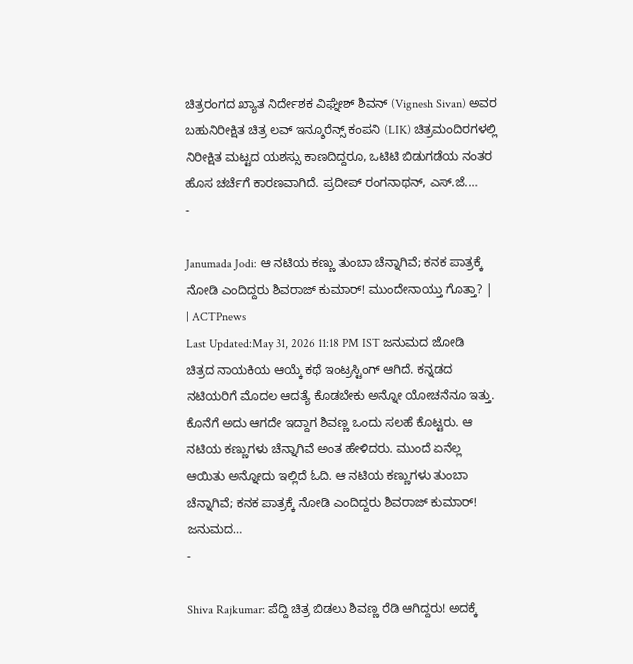ಚಿತ್ರರಂಗದ ಖ್ಯಾತ ನಿರ್ದೇಶಕ ವಿಘ್ನೇಶ್ ಶಿವನ್ (Vignesh Sivan) ಅವರ ಬಹುನಿರೀಕ್ಷಿತ ಚಿತ್ರ ಲವ್ ಇನ್ಶೂರೆನ್ಸ್ ಕಂಪನಿ (LIK) ಚಿತ್ರಮಂದಿರಗಳಲ್ಲಿ ನಿರೀಕ್ಷಿತ ಮಟ್ಟದ ಯಶಸ್ಸು ಕಾಣದಿದ್ದರೂ, ಒಟಿಟಿ ಬಿಡುಗಡೆಯ ನಂತರ ಹೊಸ ಚರ್ಚೆಗೆ ಕಾರಣವಾಗಿದೆ. ಪ್ರದೀಪ್ ರಂಗನಾಥನ್, ಎಸ್.ಜೆ.…
-

Janumada Jodi: ಆ ನಟಿಯ ಕಣ್ಣು ತುಂಬಾ ಚೆನ್ನಾಗಿವೆ; ಕನಕ ಪಾತ್ರಕ್ಕೆ ನೋಡಿ ಎಂದಿದ್ದರು ಶಿವರಾಜ್ ಕುಮಾರ್! ಮುಂದೇನಾಯ್ತು ಗೊತ್ತಾ? | | ACTPnews
Last Updated:May 31, 2026 11:18 PM IST ಜನುಮದ ಜೋಡಿ ಚಿತ್ರದ ನಾಯಕಿಯ ಆಯ್ಕೆ ಕಥೆ ಇಂಟ್ರಸ್ಟಿಂಗ್ ಆಗಿದೆ. ಕನ್ನಡದ ನಟಿಯರಿಗೆ ಮೊದಲ ಆದತ್ಯೆ ಕೊಡಬೇಕು ಅನ್ನೋ ಯೋಚನೆನೂ ಇತ್ತು. ಕೊನೆಗೆ ಅದು ಆಗದೇ ಇದ್ದಾಗ ಶಿವಣ್ಣ ಒಂದು ಸಲಹೆ ಕೊಟ್ಟರು. ಆ ನಟಿಯ ಕಣ್ಣುಗಳು ಚೆನ್ನಾಗಿವೆ ಅಂತ ಹೇಳಿದರು. ಮುಂದೆ ಏನೆಲ್ಲ ಆಯಿತು ಅನ್ನೋದು ಇಲ್ಲಿದೆ ಓದಿ. ಆ ನಟಿಯ ಕಣ್ಣುಗಳು ತುಂಬಾ ಚೆನ್ನಾಗಿವೆ; ಕನಕ ಪಾತ್ರಕ್ಕೆ ನೋಡಿ ಎಂದಿದ್ದರು ಶಿವರಾಜ್ ಕುಮಾರ್! ಜನುಮದ…
-

Shiva Rajkumar: ಪೆದ್ದಿ ಚಿತ್ರ ಬಿಡಲು ಶಿವಣ್ಣ ರೆಡಿ ಆಗಿದ್ದರು! ಅದಕ್ಕೆ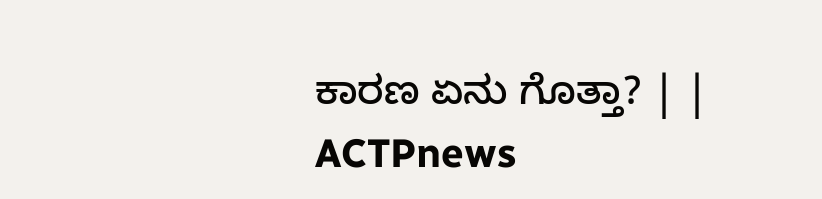ಕಾರಣ ಏನು ಗೊತ್ತಾ? | | ACTPnews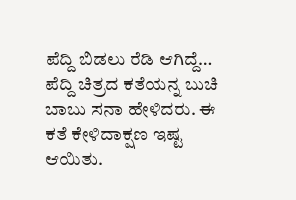ಪೆದ್ದಿ ಬಿಡಲು ರೆಡಿ ಆಗಿದ್ದೆ… ಪೆದ್ದಿ ಚಿತ್ರದ ಕತೆಯನ್ನ ಬುಚಿ ಬಾಬು ಸನಾ ಹೇಳಿದರು. ಈ ಕತೆ ಕೇಳಿದಾಕ್ಷಣ ಇಷ್ಟ ಆಯಿತು.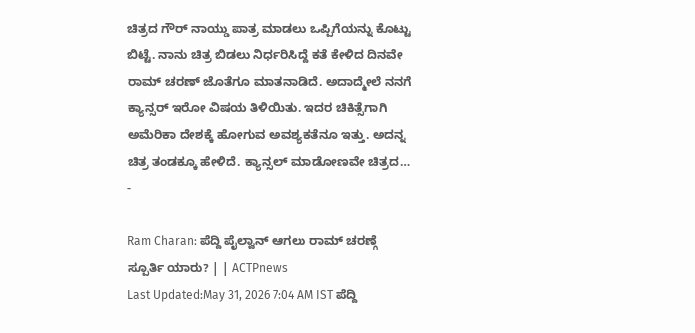ಚಿತ್ರದ ಗೌರ್ ನಾಯ್ಡು ಪಾತ್ರ ಮಾಡಲು ಒಪ್ಪಿಗೆಯನ್ನು ಕೊಟ್ಟು ಬಿಟ್ಟೆ. ನಾನು ಚಿತ್ರ ಬಿಡಲು ನಿರ್ಧರಿಸಿದ್ದೆ ಕತೆ ಕೇಳಿದ ದಿನವೇ ರಾಮ್ ಚರಣ್ ಜೊತೆಗೂ ಮಾತನಾಡಿದೆ. ಅದಾದ್ಮೇಲೆ ನನಗೆ ಕ್ಯಾನ್ಸರ್ ಇರೋ ವಿಷಯ ತಿಳಿಯಿತು. ಇದರ ಚಿಕಿತ್ಸೆಗಾಗಿ ಅಮೆರಿಕಾ ದೇಶಕ್ಕೆ ಹೋಗುವ ಅವಶ್ಯಕತೆನೂ ಇತ್ತು. ಅದನ್ನ ಚಿತ್ರ ತಂಡಕ್ಕೂ ಹೇಳಿದೆ. ಕ್ಯಾನ್ಸಲ್ ಮಾಡೋಣವೇ ಚಿತ್ರದ…
-

Ram Charan: ಪೆದ್ದಿ ಪೈಲ್ವಾನ್ ಆಗಲು ರಾಮ್ ಚರಣ್ಗೆ ಸ್ಪೂರ್ತಿ ಯಾರು? | | ACTPnews
Last Updated:May 31, 2026 7:04 AM IST ಪೆದ್ದಿ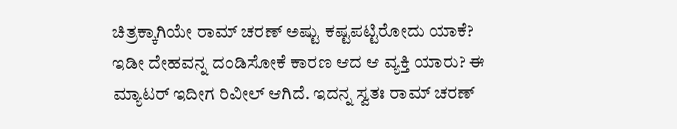ಚಿತ್ರಕ್ಕಾಗಿಯೇ ರಾಮ್ ಚರಣ್ ಅಷ್ಟು ಕಷ್ಟಪಟ್ಟಿರೋದು ಯಾಕೆ? ಇಡೀ ದೇಹವನ್ನ ದಂಡಿಸೋಕೆ ಕಾರಣ ಆದ ಆ ವ್ಯಕ್ತಿ ಯಾರು? ಈ ಮ್ಯಾಟರ್ ಇದೀಗ ರಿವೀಲ್ ಆಗಿದೆ. ಇದನ್ನ ಸ್ವತಃ ರಾಮ್ ಚರಣ್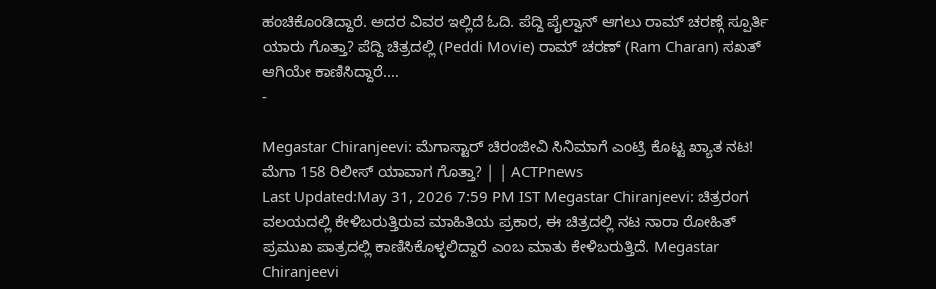ಹಂಚಿಕೊಂಡಿದ್ದಾರೆ. ಅದರ ವಿವರ ಇಲ್ಲಿದೆ ಓದಿ. ಪೆದ್ದಿ ಪೈಲ್ವಾನ್ ಆಗಲು ರಾಮ್ ಚರಣ್ಗೆ ಸ್ಪೂರ್ತಿ ಯಾರು ಗೊತ್ತಾ? ಪೆದ್ದಿ ಚಿತ್ರದಲ್ಲಿ (Peddi Movie) ರಾಮ್ ಚರಣ್ (Ram Charan) ಸಖತ್ ಆಗಿಯೇ ಕಾಣಿಸಿದ್ದಾರೆ.…
-

Megastar Chiranjeevi: ಮೆಗಾಸ್ಟಾರ್ ಚಿರಂಜೀವಿ ಸಿನಿಮಾಗೆ ಎಂಟ್ರಿ ಕೊಟ್ಟ ಖ್ಯಾತ ನಟ! ಮೆಗಾ 158 ರಿಲೀಸ್ ಯಾವಾಗ ಗೊತ್ತಾ? | | ACTPnews
Last Updated:May 31, 2026 7:59 PM IST Megastar Chiranjeevi: ಚಿತ್ರರಂಗ ವಲಯದಲ್ಲಿ ಕೇಳಿಬರುತ್ತಿರುವ ಮಾಹಿತಿಯ ಪ್ರಕಾರ, ಈ ಚಿತ್ರದಲ್ಲಿ ನಟ ನಾರಾ ರೋಹಿತ್ ಪ್ರಮುಖ ಪಾತ್ರದಲ್ಲಿ ಕಾಣಿಸಿಕೊಳ್ಳಲಿದ್ದಾರೆ ಎಂಬ ಮಾತು ಕೇಳಿಬರುತ್ತಿದೆ. Megastar Chiranjeevi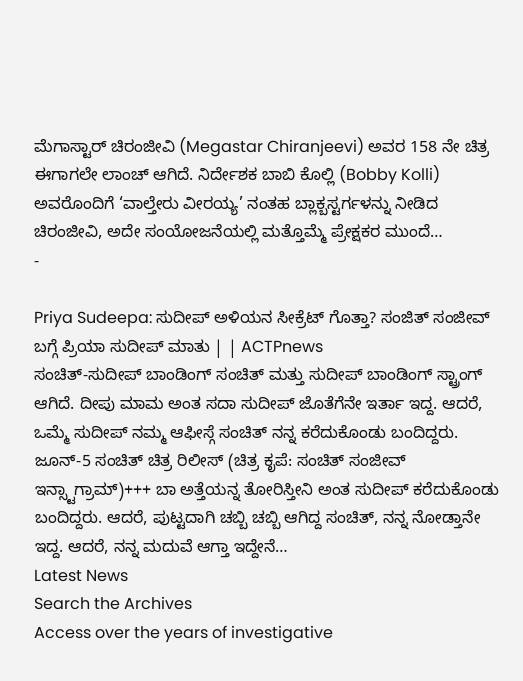ಮೆಗಾಸ್ಟಾರ್ ಚಿರಂಜೀವಿ (Megastar Chiranjeevi) ಅವರ 158 ನೇ ಚಿತ್ರ ಈಗಾಗಲೇ ಲಾಂಚ್ ಆಗಿದೆ. ನಿರ್ದೇಶಕ ಬಾಬಿ ಕೊಲ್ಲಿ (Bobby Kolli) ಅವರೊಂದಿಗೆ ‘ವಾಲ್ತೇರು ವೀರಯ್ಯ’ ನಂತಹ ಬ್ಲಾಕ್ಬಸ್ಟರ್ಗಳನ್ನು ನೀಡಿದ ಚಿರಂಜೀವಿ, ಅದೇ ಸಂಯೋಜನೆಯಲ್ಲಿ ಮತ್ತೊಮ್ಮೆ ಪ್ರೇಕ್ಷಕರ ಮುಂದೆ…
-

Priya Sudeepa: ಸುದೀಪ್ ಅಳಿಯನ ಸೀಕ್ರೆಟ್ ಗೊತ್ತಾ? ಸಂಜಿತ್ ಸಂಜೀವ್ ಬಗ್ಗೆ ಪ್ರಿಯಾ ಸುದೀಪ್ ಮಾತು | | ACTPnews
ಸಂಚಿತ್-ಸುದೀಪ್ ಬಾಂಡಿಂಗ್ ಸಂಚಿತ್ ಮತ್ತು ಸುದೀಪ್ ಬಾಂಡಿಂಗ್ ಸ್ಟ್ರಾಂಗ್ ಆಗಿದೆ. ದೀಪು ಮಾಮ ಅಂತ ಸದಾ ಸುದೀಪ್ ಜೊತೆಗೆನೇ ಇರ್ತಾ ಇದ್ದ. ಆದರೆ, ಒಮ್ಮೆ ಸುದೀಪ್ ನಮ್ಮ ಆಫೀಸ್ಗೆ ಸಂಚಿತ್ ನನ್ನ ಕರೆದುಕೊಂಡು ಬಂದಿದ್ದರು. ಜೂನ್-5 ಸಂಚಿತ್ ಚಿತ್ರ ರಿಲೀಸ್ (ಚಿತ್ರ ಕೃಪೆ: ಸಂಚಿತ್ ಸಂಜೀವ್ ಇನ್ಸ್ಟಾಗ್ರಾಮ್)+++ ಬಾ ಅತ್ತೆಯನ್ನ ತೋರಿಸ್ತೀನಿ ಅಂತ ಸುದೀಪ್ ಕರೆದುಕೊಂಡು ಬಂದಿದ್ದರು. ಆದರೆ, ಪುಟ್ಟದಾಗಿ ಚಬ್ಬಿ ಚಬ್ಬಿ ಆಗಿದ್ದ ಸಂಚಿತ್, ನನ್ನ ನೋಡ್ತಾನೇ ಇದ್ದ. ಆದರೆ, ನನ್ನ ಮದುವೆ ಆಗ್ತಾ ಇದ್ದೇನೆ…
Latest News
Search the Archives
Access over the years of investigative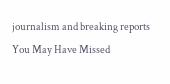journalism and breaking reports
You May Have Missed